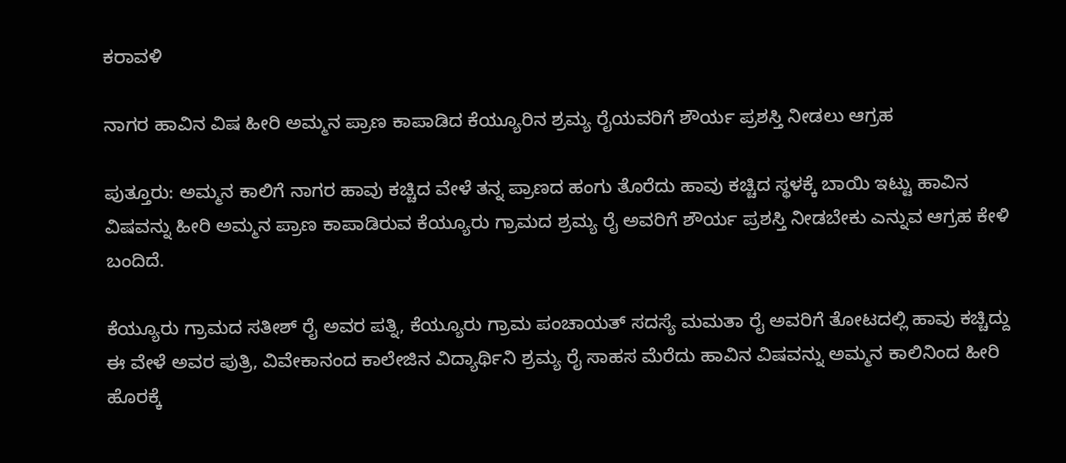ಕರಾವಳಿ

ನಾಗರ ಹಾವಿನ ವಿಷ ಹೀರಿ ಅಮ್ಮನ ಪ್ರಾಣ ಕಾಪಾಡಿದ ಕೆಯ್ಯೂರಿನ ಶ್ರಮ್ಯ ರೈಯವರಿಗೆ ಶೌರ್ಯ ಪ್ರಶಸ್ತಿ ನೀಡಲು ಆಗ್ರಹ

ಪುತ್ತೂರು: ಅಮ್ಮನ ಕಾಲಿಗೆ ನಾಗರ ಹಾವು ಕಚ್ಚಿದ ವೇಳೆ ತನ್ನ ಪ್ರಾಣದ ಹಂಗು ತೊರೆದು ಹಾವು ಕಚ್ಚಿದ ಸ್ಥಳಕ್ಕೆ ಬಾಯಿ ಇಟ್ಟು ಹಾವಿನ ವಿಷವನ್ನು ಹೀರಿ ಅಮ್ಮನ ಪ್ರಾಣ ಕಾಪಾಡಿರುವ ಕೆಯ್ಯೂರು ಗ್ರಾಮದ ಶ್ರಮ್ಯ ರೈ ಅವರಿಗೆ ಶೌರ್ಯ ಪ್ರಶಸ್ತಿ ನೀಡಬೇಕು ಎನ್ನುವ ಆಗ್ರಹ ಕೇಳಿ ಬಂದಿದೆ.

ಕೆಯ್ಯೂರು ಗ್ರಾಮದ ಸತೀಶ್ ರೈ ಅವರ ಪತ್ನಿ, ಕೆಯ್ಯೂರು ಗ್ರಾಮ ಪಂಚಾಯತ್ ಸದಸ್ಯೆ ಮಮತಾ ರೈ ಅವರಿಗೆ ತೋಟದಲ್ಲಿ ಹಾವು ಕಚ್ಚಿದ್ದು ಈ ವೇಳೆ ಅವರ ಪುತ್ರಿ, ವಿವೇಕಾನಂದ ಕಾಲೇಜಿನ ವಿದ್ಯಾರ್ಥಿನಿ ಶ್ರಮ್ಯ ರೈ ಸಾಹಸ ಮೆರೆದು ಹಾವಿನ ವಿಷವನ್ನು ಅಮ್ಮನ ಕಾಲಿನಿಂದ ಹೀರಿ ಹೊರಕ್ಕೆ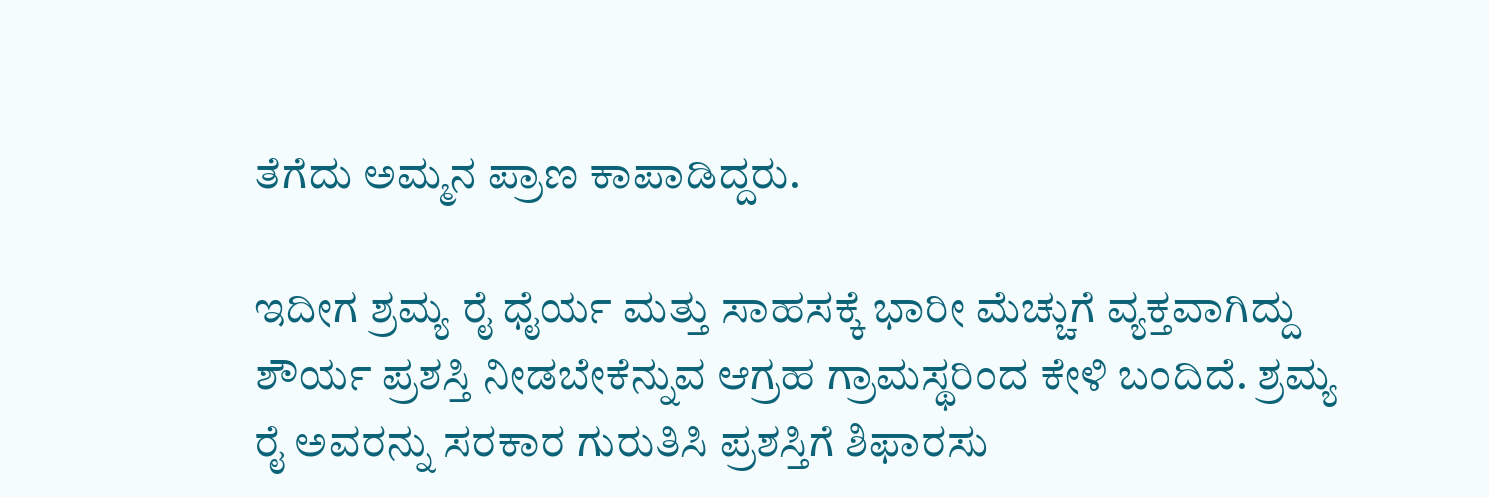ತೆಗೆದು ಅಮ್ಮನ ಪ್ರಾಣ ಕಾಪಾಡಿದ್ದರು.

ಇದೀಗ ಶ್ರಮ್ಯ ರೈ ಧೈರ್ಯ ಮತ್ತು ಸಾಹಸಕ್ಕೆ ಭಾರೀ ಮೆಚ್ಚುಗೆ ವ್ಯಕ್ತವಾಗಿದ್ದು ಶೌರ್ಯ ಪ್ರಶಸ್ತಿ ನೀಡಬೇಕೆನ್ನುವ ಆಗ್ರಹ ಗ್ರಾಮಸ್ಥರಿಂದ ಕೇಳಿ ಬಂದಿದೆ. ಶ್ರಮ್ಯ ರೈ ಅವರನ್ನು ಸರಕಾರ ಗುರುತಿಸಿ ಪ್ರಶಸ್ತಿಗೆ ಶಿಫಾರಸು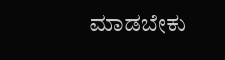ಮಾಡಬೇಕು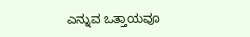ಎನ್ನುವ ಒತ್ತಾಯವೂ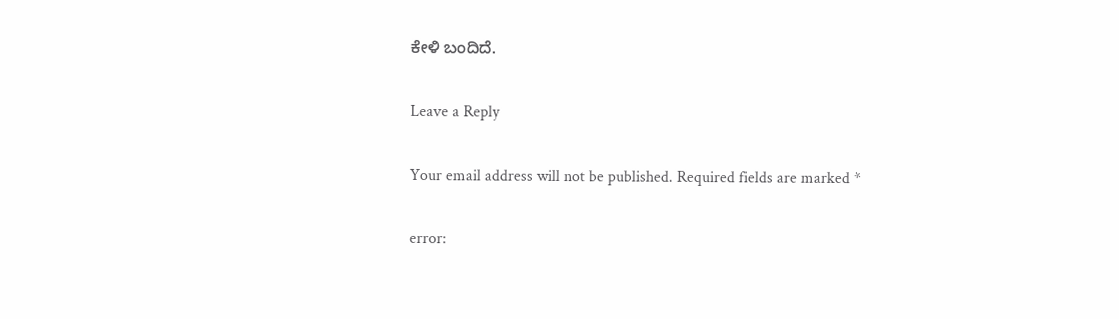ಕೇಳಿ ಬಂದಿದೆ.

Leave a Reply

Your email address will not be published. Required fields are marked *

error: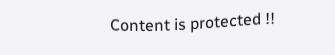Content is protected !!